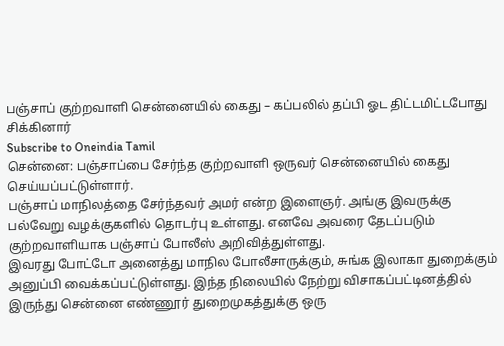பஞ்சாப் குற்றவாளி சென்னையில் கைது – கப்பலில் தப்பி ஓட திட்டமிட்டபோது சிக்கினார்
Subscribe to Oneindia Tamil
சென்னை: பஞ்சாப்பை சேர்ந்த குற்றவாளி ஒருவர் சென்னையில் கைது செய்யப்பட்டுள்ளார்.
பஞ்சாப் மாநிலத்தை சேர்ந்தவர் அமர் என்ற இளைஞர். அங்கு இவருக்கு பல்வேறு வழக்குகளில் தொடர்பு உள்ளது. எனவே அவரை தேடப்படும் குற்றவாளியாக பஞ்சாப் போலீஸ் அறிவித்துள்ளது.
இவரது போட்டோ அனைத்து மாநில போலீசாருக்கும், சுங்க இலாகா துறைக்கும் அனுப்பி வைக்கப்பட்டுள்ளது. இந்த நிலையில் நேற்று விசாகப்பட்டினத்தில் இருந்து சென்னை எண்ணூர் துறைமுகத்துக்கு ஒரு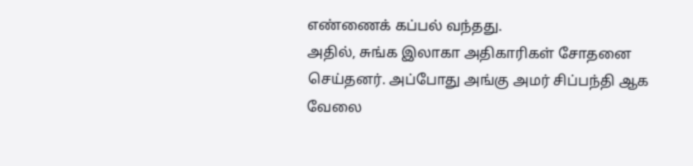எண்ணைக் கப்பல் வந்தது.
அதில், சுங்க இலாகா அதிகாரிகள் சோதனை செய்தனர். அப்போது அங்கு அமர் சிப்பந்தி ஆக வேலை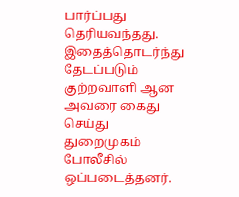பார்ப்பது தெரியவந்தது. இதைத்தொடர்ந்து தேடப்படும் குற்றவாளி ஆன அவரை கைது செய்து துறைமுகம் போலீசில் ஒப்படைத்தனர்.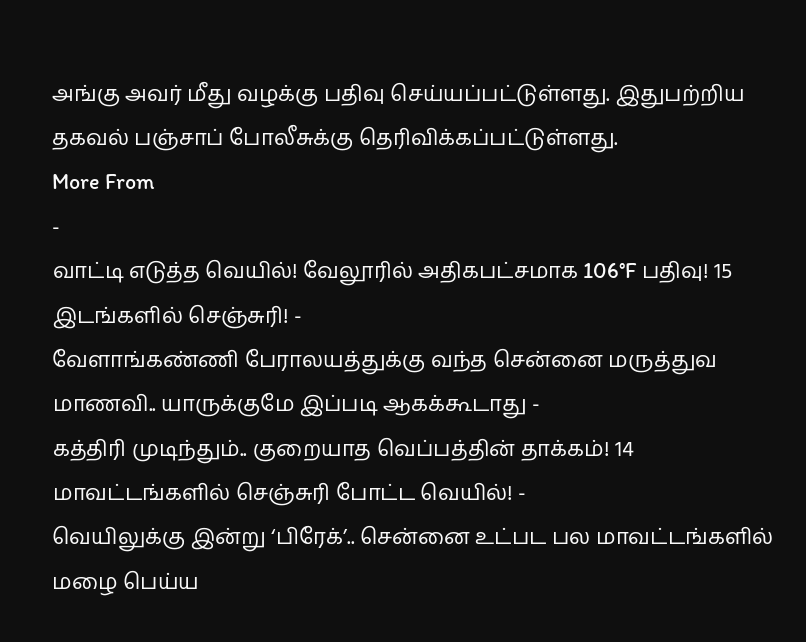அங்கு அவர் மீது வழக்கு பதிவு செய்யப்பட்டுள்ளது. இதுபற்றிய தகவல் பஞ்சாப் போலீசுக்கு தெரிவிக்கப்பட்டுள்ளது.
More From
-
வாட்டி எடுத்த வெயில்! வேலூரில் அதிகபட்சமாக 106°F பதிவு! 15 இடங்களில் செஞ்சுரி! -
வேளாங்கண்ணி பேராலயத்துக்கு வந்த சென்னை மருத்துவ மாணவி.. யாருக்குமே இப்படி ஆகக்கூடாது -
கத்திரி முடிந்தும்.. குறையாத வெப்பத்தின் தாக்கம்! 14 மாவட்டங்களில் செஞ்சுரி போட்ட வெயில்! -
வெயிலுக்கு இன்று ‘பிரேக்’.. சென்னை உட்பட பல மாவட்டங்களில் மழை பெய்ய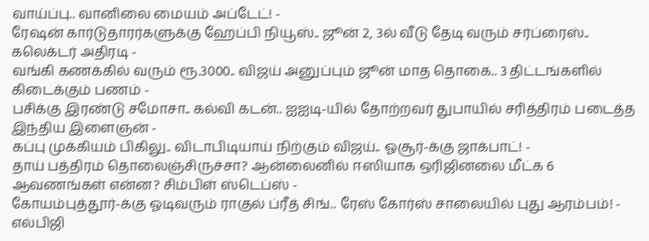வாய்ப்பு.. வானிலை மையம் அப்டேட்! -
ரேஷன் கார்டுதாரர்களுக்கு ஹேப்பி நியூஸ்.. ஜூன் 2, 3ல் வீடு தேடி வரும் சர்ப்ரைஸ்.. கலெக்டர் அதிரடி -
வங்கி கணக்கில் வரும் ரூ.3000.. விஜய் அனுப்பும் ஜூன் மாத தொகை.. 3 திட்டங்களில் கிடைக்கும் பணம் -
பசிக்கு இரண்டு சமோசா.. கல்வி கடன்.. ஐஐடி-யில் தோற்றவர் துபாயில் சரித்திரம் படைத்த இந்திய இளைஞன் -
கப்பு முக்கியம் பிகிலு.. விடாபிடியாய் நிற்கும் விஜய்.. ஓசூர்-க்கு ஜாக்பாட்! -
தாய் பத்திரம் தொலைஞ்சிருச்சா? ஆன்லைனில் ஈஸியாக ஒரிஜினலை மீட்க 6 ஆவணங்கள் என்ன? சிம்பிள் ஸ்டெப்ஸ் -
கோயம்புத்தூர்-க்கு ஓடிவரும் ராகுல் ப்ரீத் சிங்.. ரேஸ் கோர்ஸ் சாலையில் புது ஆரம்பம்! -
எல்பிஜி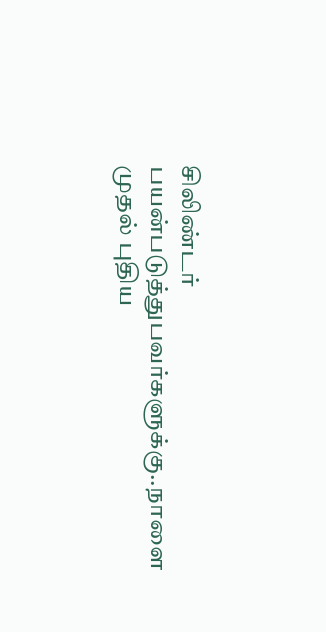சிலிண்டர் பயன்படுத்துபவர்களுக்கு..நாளை முதல் புதிய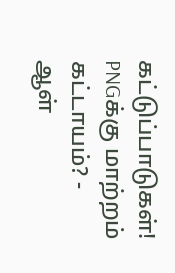கட்டுப்பாடுகள்! PNGக்கு மாற்றம் கட்டாயம்? -
ஆள்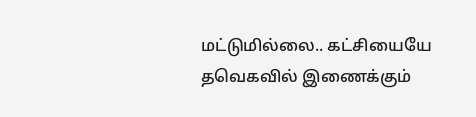மட்டுமில்லை.. கட்சியையே தவெகவில் இணைக்கும்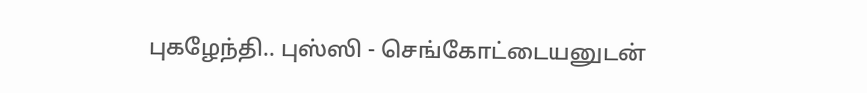புகழேந்தி.. புஸ்ஸி - செங்கோட்டையனுடன்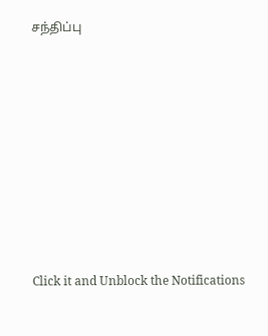சந்திப்பு












Click it and Unblock the Notifications